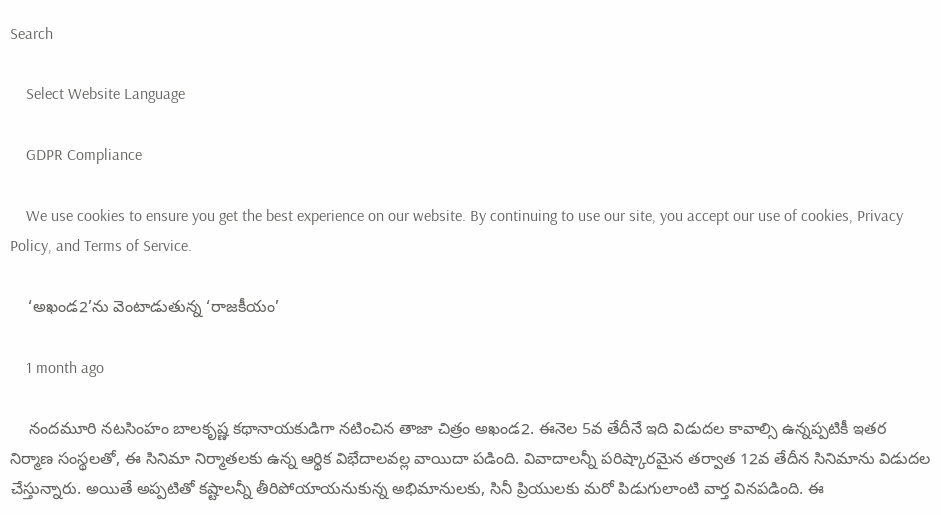Search

    Select Website Language

    GDPR Compliance

    We use cookies to ensure you get the best experience on our website. By continuing to use our site, you accept our use of cookies, Privacy Policy, and Terms of Service.

    ‘అఖండ2’ను వెంటాడుతున్న ‘రాజకీయం’

    1 month ago

    నందమూరి నటసింహం బాలకృష్ణ కథానాయకుడిగా నటించిన తాజా చిత్రం అఖండ2. ఈనెల 5వ తేదీనే ఇది విడుదల కావాల్సి ఉన్నప్పటికీ ఇతర నిర్మాణ సంస్థలతో, ఈ సినిమా నిర్మాతలకు ఉన్న ఆర్థిక విభేదాలవల్ల వాయిదా పడింది. వివాదాలన్నీ పరిష్కారమైన తర్వాత 12వ తేదీన సినిమాను విడుదల చేస్తున్నారు. అయితే అప్పటితో కష్టాలన్నీ తీరిపోయాయనుకున్న అభిమానులకు, సినీ ప్రియులకు మరో పిడుగులాంటి వార్త వినపడింది. ఈ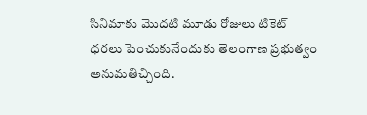సినిమాకు మొదటి మూడు రోజులు టికెట్ ధరలు పెంచుకునేందుకు తెలంగాణ ప్రభుత్వం అనుమతిచ్చింది.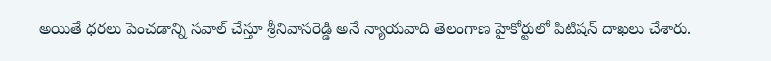అయితే ధరలు పెంచడాన్ని సవాల్ చేస్తూ శ్రీనివాసరెడ్డి అనే న్యాయవాది తెలంగాణ హైకోర్టులో పిటిషన్ దాఖలు చేశారు.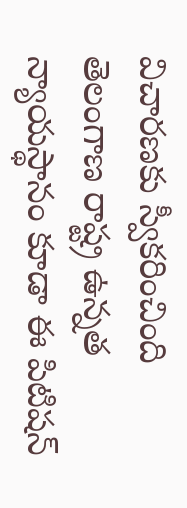విచారణకు స్వీకరించింది తెలంగాణ రాష్ట్ర ఉన్నత న్యాయస్థానం కూడా ఈ పిటిషన్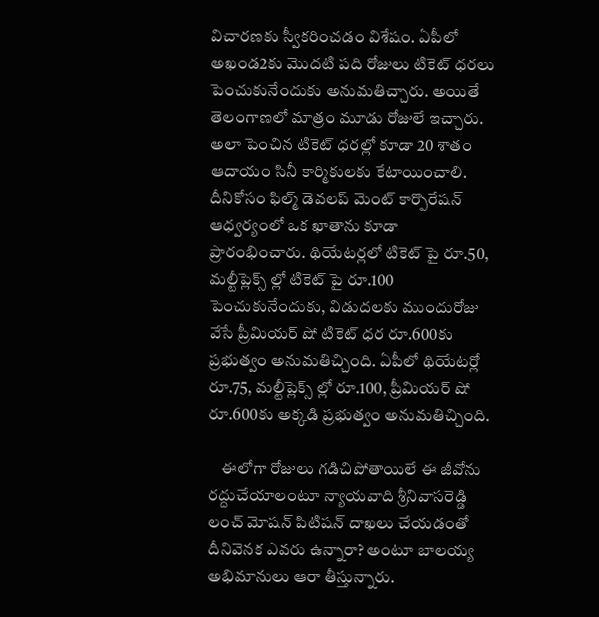విచారణకు స్వీకరించడం విశేషం. ఏపీలో అఖండ2కు మొదటి పది రోజులు టికెట్ ధరలు పెంచుకునేందుకు అనుమతిచ్చారు. అయితే తెలంగాణలో మాత్రం మూడు రోజులే ఇచ్చారు. అలా పెంచిన టికెట్ ధరల్లో కూడా 20 శాతం ఆదాయం సినీ కార్మికులకు కేటాయించాలి. దీనికోసం ఫిల్మ్ డెవలప్ మెంట్ కార్పొరేషన్ ఆధ్వర్యంలో ఒక ఖాతాను కూడా ప్రారంభించారు. థియేటర్లలో టికెట్ పై రూ.50, మల్టీప్లెక్స్ ల్లో టికెట్ పై రూ.100 పెంచుకునేందుకు, విడుదలకు ముందురోజు వేసే ప్రీమియర్ షో టికెట్ ధర రూ.600కు ప్రభుత్వం అనుమతిచ్చింది. ఏపీలో థియేటర్లో రూ.75, మల్టీప్లెక్స్ ల్లో రూ.100, ప్రీమియర్ షో రూ.600కు అక్కడి ప్రభుత్వం అనుమతిచ్చింది.

    ఈలోగా రోజులు గడిచిపోతాయిలే ఈ జీవోను రద్దుచేయాలంటూ న్యాయవాది శ్రీనివాసరెడ్డి లంచ్ మోషన్ పిటిషన్ దాఖలు చేయడంతో దీనివెనక ఎవరు ఉన్నారా? అంటూ బాలయ్య అభిమానులు ఆరా తీస్తున్నారు.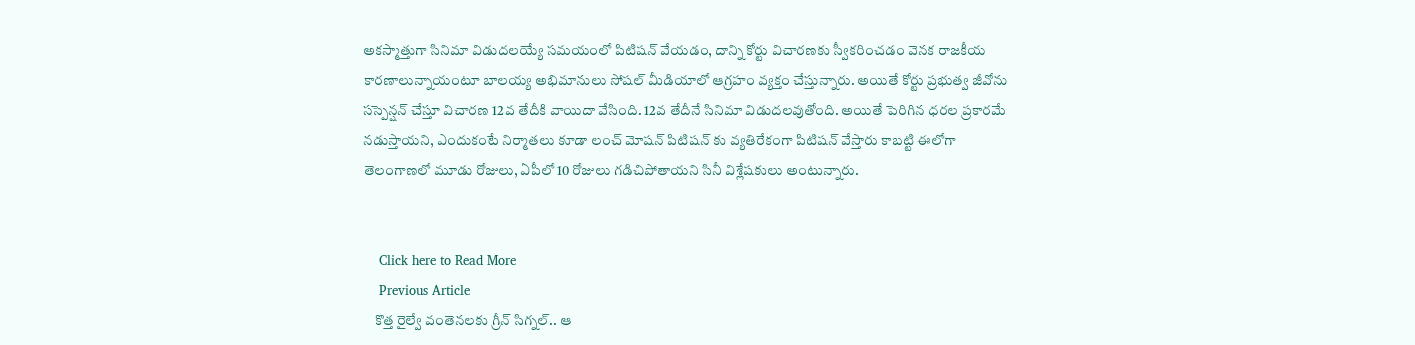అకస్మాత్తుగా సినిమా విడుదలయ్యే సమయంలో పిటిషన్ వేయడం, దాన్ని కోర్టు విచారణకు స్వీకరించడం వెనక రాజకీయ కారణాలున్నాయంటూ బాలయ్య అభిమానులు సోషల్ మీడియాలో ఆగ్రహం వ్యక్తం చేస్తున్నారు. అయితే కోర్టు ప్రభుత్వ జీవోను సస్పెన్షన్ చేస్తూ విచారణ 12వ తేదీకి వాయిదా వేసింది. 12వ తేదీనే సినిమా విడుదలవుతోంది. అయితే పెరిగిన ధరల ప్రకారమే నడుస్తాయని, ఎందుకంటే నిర్మాతలు కూడా లంచ్ మోషన్ పిటిషన్ కు వ్యతిరేకంగా పిటిషన్ వేస్తారు కాబట్టి ఈలోగా తెలంగాణలో మూడు రోజులు, ఏపీలో 10 రోజులు గడిచిపోతాయని సినీ విశ్లేషకులు అంటున్నారు.


    Click here to Read More
    Previous Article
    కొత్త రైల్వే వంతెనలకు గ్రీన్ సిగ్నల్.. ఆ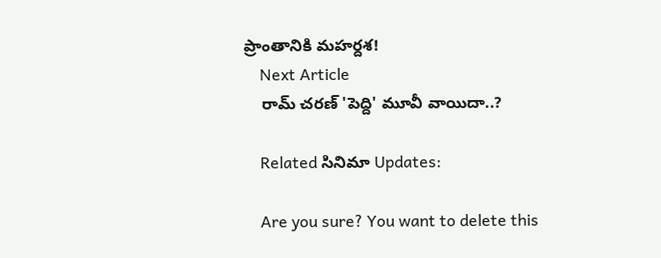ప్రాంతానికి మహర్దశ!
    Next Article
    రామ్ చరణ్ 'పెద్ది' మూవీ వాయిదా..?

    Related సినిమా Updates:

    Are you sure? You want to delete this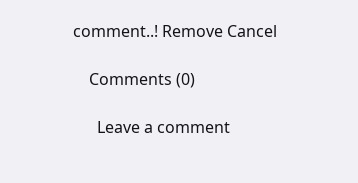comment..! Remove Cancel

    Comments (0)

      Leave a comment